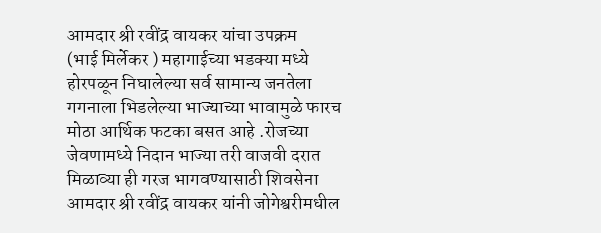आमदार श्री रवींद्र वायकर यांचा उपक्रम
(भाई मिर्लेकर ) महागाईच्या भडक्या मध्ये होरपळून निघालेल्या सर्व सामान्य जनतेला गगनाला भिडलेल्या भाज्याच्या भावामुळे फारच मोठा आर्थिक फटका बसत आहे .रोजच्या जेवणामध्ये निदान भाज्या तरी वाजवी दरात मिळाव्या ही गरज भागवण्यासाठी शिवसेना आमदार श्री रवींद्र वायकर यांनी जोगेश्वरीमधील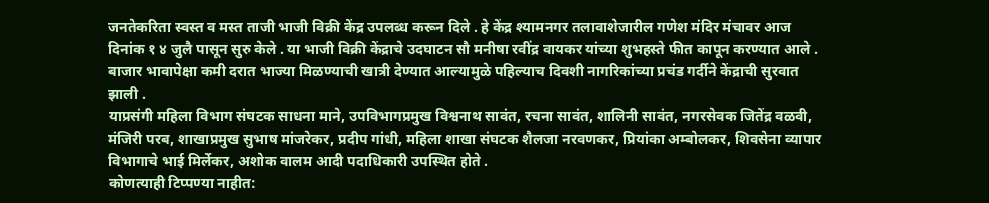जनतेकरिता स्वस्त व मस्त ताजी भाजी विक्री केंद्र उपलब्ध करून दिले . हे केंद्र श्यामनगर तलावाशेजारील गणेश मंदिर मंचावर आज दिनांक १ ४ जुलै पासून सुरु केले . या भाजी विक्री केंद्राचे उदघाटन सौ मनीषा रवींद्र वायकर यांच्या शुभहस्ते फीत कापून करण्यात आले . बाजार भावापेक्षा कमी दरात भाज्या मिळण्याची खात्री देण्यात आल्यामुळे पहिल्याच दिवशी नागरिकांच्या प्रचंड गर्दीने केंद्राची सुरवात झाली .
याप्रसंगी महिला विभाग संघटक साधना माने, उपविभागप्रमुख विश्वनाथ सावंत, रचना सावंत, शालिनी सावंत, नगरसेवक जितेंद्र वळवी, मंजिरी परब, शाखाप्रमुख सुभाष मांजरेकर, प्रदीप गांधी, महिला शाखा संघटक शैलजा नरवणकर, प्रियांका अम्बोलकर, शिवसेना व्यापार विभागाचे भाई मिर्लेकर, अशोक वालम आदी पदाधिकारी उपस्थित होते .
कोणत्याही टिप्पण्या नाहीत: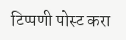टिप्पणी पोस्ट करा